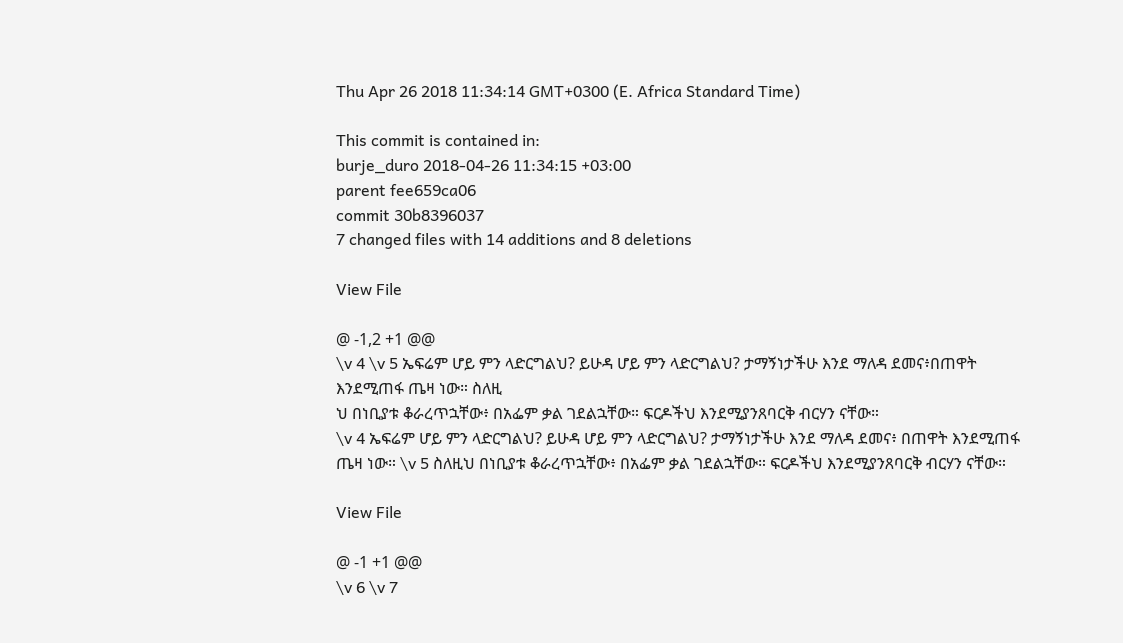Thu Apr 26 2018 11:34:14 GMT+0300 (E. Africa Standard Time)

This commit is contained in:
burje_duro 2018-04-26 11:34:15 +03:00
parent fee659ca06
commit 30b8396037
7 changed files with 14 additions and 8 deletions

View File

@ -1,2 +1 @@
\v 4 \v 5 ኤፍሬም ሆይ ምን ላድርግልህ? ይሁዳ ሆይ ምን ላድርግልህ? ታማኝነታችሁ እንደ ማለዳ ደመና፥በጠዋት እንደሚጠፋ ጤዛ ነው። ስለዚ
ህ በነቢያቱ ቆራረጥኋቸው፥ በአፌም ቃል ገደልኋቸው። ፍርዶችህ እንደሚያንጸባርቅ ብርሃን ናቸው።
\v 4 ኤፍሬም ሆይ ምን ላድርግልህ? ይሁዳ ሆይ ምን ላድርግልህ? ታማኝነታችሁ እንደ ማለዳ ደመና፥ በጠዋት እንደሚጠፋ ጤዛ ነው። \v 5 ስለዚህ በነቢያቱ ቆራረጥኋቸው፥ በአፌም ቃል ገደልኋቸው። ፍርዶችህ እንደሚያንጸባርቅ ብርሃን ናቸው።

View File

@ -1 +1 @@
\v 6 \v 7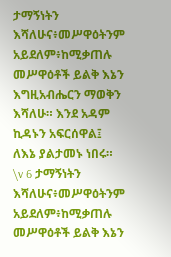ታማኝነትን እሻለሁና፥መሥዋዕትንም አይደለም፥ከሚቃጠሉ መሥዋዕቶች ይልቅ እኔን እግዚአብሔርን ማወቅን እሻለሁ። እንደ አዳም ኪዳኑን አፍርሰዋል፤ ለእኔ ያልታመኑ ነበሩ።
\v 6 ታማኝነትን እሻለሁና፥መሥዋዕትንም አይደለም፥ከሚቃጠሉ መሥዋዕቶች ይልቅ እኔን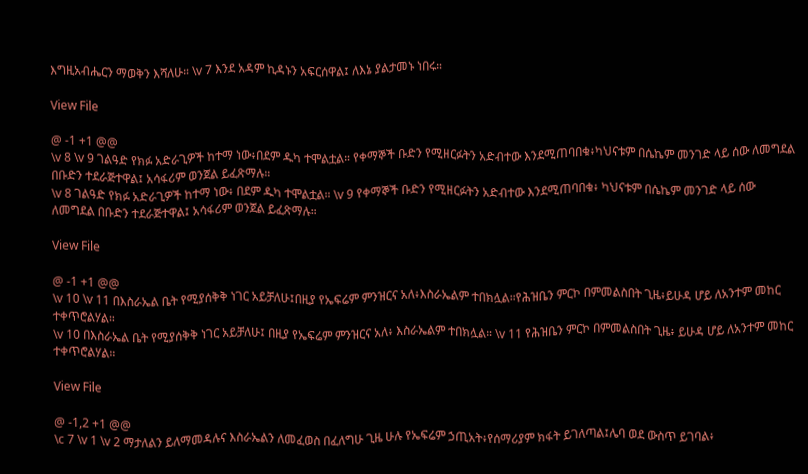እግዚአብሔርን ማወቅን እሻለሁ። \v 7 እንደ አዳም ኪዳኑን አፍርሰዋል፤ ለእኔ ያልታመኑ ነበሩ።

View File

@ -1 +1 @@
\v 8 \v 9 ገልዓድ የክፉ አድራጊዎች ከተማ ነው፥በደም ዱካ ተሞልቷል። የቀማኞች ቡድን የሚዘርፉትን አድብተው እንደሚጠባበቁ፥ካህናቱም በሴኬም መንገድ ላይ ሰው ለመግደል በቡድን ተደራጅተዋል፤ አሳፋሪም ወንጀል ይፈጽማሉ።
\v 8 ገልዓድ የክፉ አድራጊዎች ከተማ ነው፥ በደም ዱካ ተሞልቷል። \v 9 የቀማኞች ቡድን የሚዘርፉትን አድብተው እንደሚጠባበቁ፥ ካህናቱም በሴኬም መንገድ ላይ ሰው ለመግደል በቡድን ተደራጅተዋል፤ አሳፋሪም ወንጀል ይፈጽማሉ።

View File

@ -1 +1 @@
\v 10 \v 11 በእስራኤል ቤት የሚያሰቅቅ ነገር አይቻለሁ፤በዚያ የኤፍሬም ምንዝርና አለ፥እስራኤልም ተበክሏል።የሕዝቤን ምርኮ በምመልስበት ጊዜ፥ይሁዳ ሆይ ለአንተም መከር ተቀጥሮልሃል።
\v 10 በእስራኤል ቤት የሚያሰቅቅ ነገር አይቻለሁ፤ በዚያ የኤፍሬም ምንዝርና አለ፥ እስራኤልም ተበክሏል። \v 11 የሕዝቤን ምርኮ በምመልስበት ጊዜ፥ ይሁዳ ሆይ ለአንተም መከር ተቀጥሮልሃል።

View File

@ -1,2 +1 @@
\c 7 \v 1 \v 2 ማታለልን ይለማመዳሉና እስራኤልን ለመፈወስ በፈለግሁ ጊዜ ሁሉ የኤፍሬም ኃጢአት፥የሰማሪያም ክፋት ይገለጣል፤ሌባ ወደ ውስጥ ይገባል፥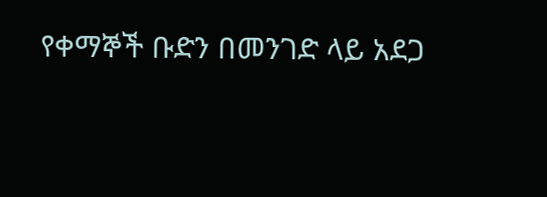የቀማኞች ቡድን በመንገድ ላይ አደጋ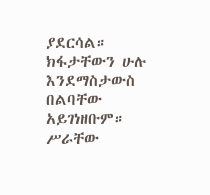ያደርሳል። ክፋታቸውን ሁሉ እንደማስታውስ በልባቸው አይገነዘቡም። ሥራቸው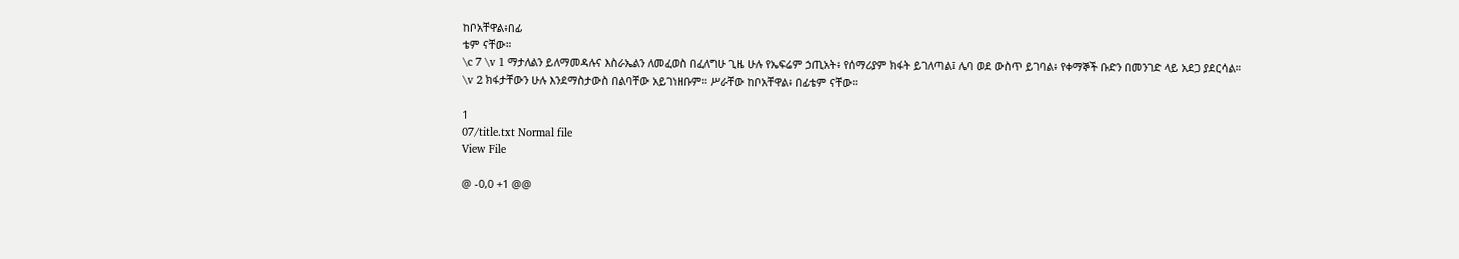ከቦአቸዋል፥በፊ
ቴም ናቸው።
\c 7 \v 1 ማታለልን ይለማመዳሉና እስራኤልን ለመፈወስ በፈለግሁ ጊዜ ሁሉ የኤፍሬም ኃጢአት፥ የሰማሪያም ክፋት ይገለጣል፤ ሌባ ወደ ውስጥ ይገባል፥ የቀማኞች ቡድን በመንገድ ላይ አደጋ ያደርሳል። \v 2 ክፋታቸውን ሁሉ እንደማስታውስ በልባቸው አይገነዘቡም። ሥራቸው ከቦአቸዋል፥ በፊቴም ናቸው።

1
07/title.txt Normal file
View File

@ -0,0 +1 @@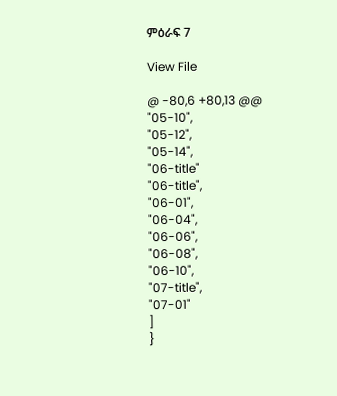ምዕራፍ 7

View File

@ -80,6 +80,13 @@
"05-10",
"05-12",
"05-14",
"06-title"
"06-title",
"06-01",
"06-04",
"06-06",
"06-08",
"06-10",
"07-title",
"07-01"
]
}